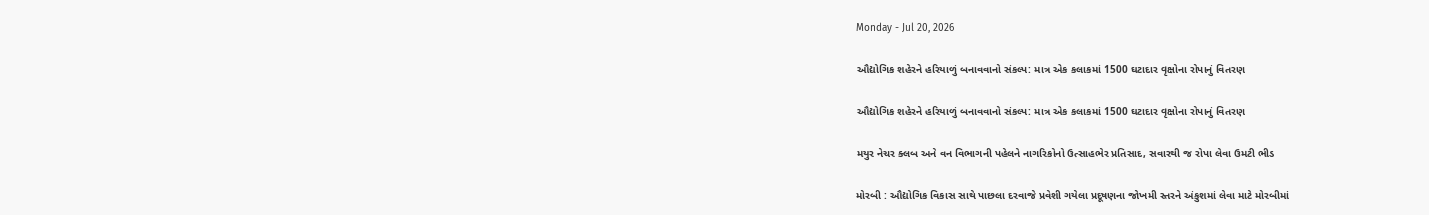Monday - Jul 20, 2026

ઔદ્યોગિક શહેરને હરિયાળું બનાવવાનો સંકલ્પ: માત્ર એક કલાકમાં 1500 ઘટાદાર વૃક્ષોના રોપાનું વિતરણ

ઔદ્યોગિક શહેરને હરિયાળું બનાવવાનો સંકલ્પ: માત્ર એક કલાકમાં 1500 ઘટાદાર વૃક્ષોના રોપાનું વિતરણ

મયુર નેચર ક્લબ અને વન વિભાગની પહેલને નાગરિકોનો ઉત્સાહભેર પ્રતિસાદ, સવારથી જ રોપા લેવા ઉમટી ભીડ

મોરબી : ઔદ્યોગિક વિકાસ સાથે પાછલા દરવાજે પ્રવેશી ગયેલા પ્રદૂષણના જોખમી સ્તરને અંકુશમાં લેવા માટે મોરબીમાં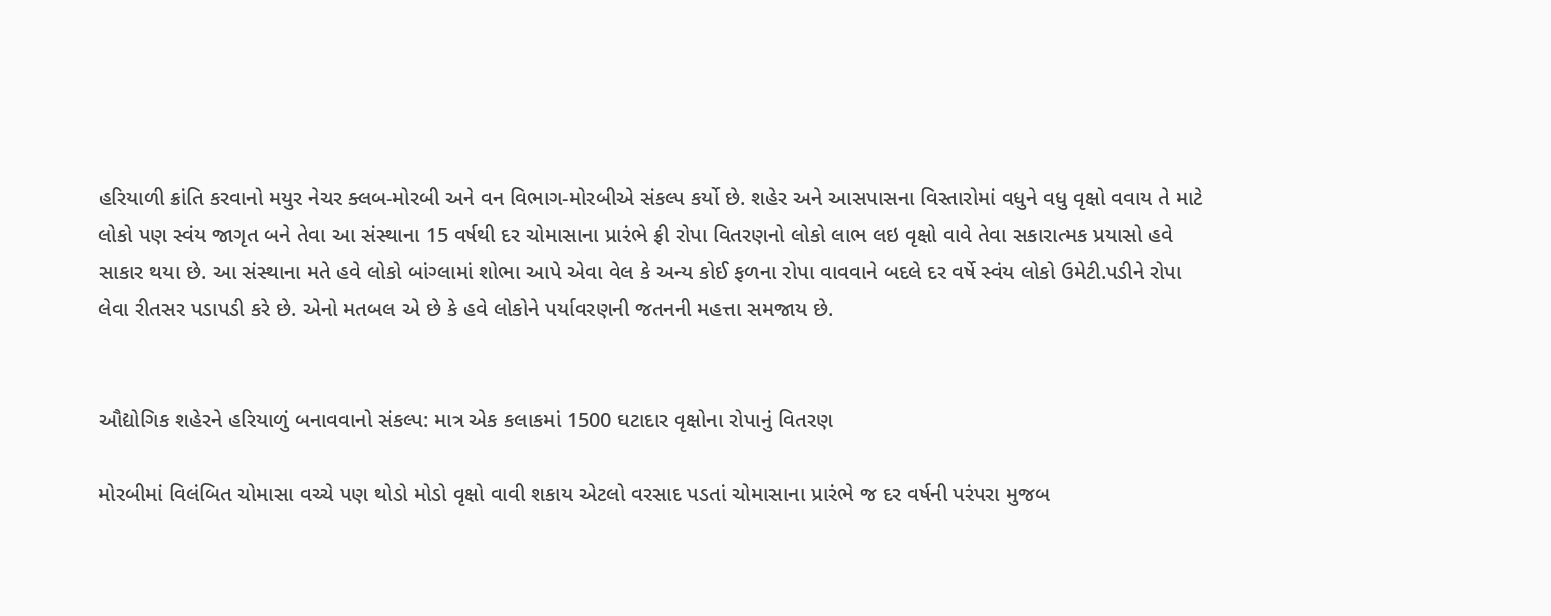હરિયાળી ક્રાંતિ કરવાનો મયુર નેચર ક્લબ-મોરબી અને વન વિભાગ-મોરબીએ સંકલ્પ કર્યો છે. શહેર અને આસપાસના વિસ્તારોમાં વધુને વધુ વૃક્ષો વવાય તે માટે લોકો પણ સ્વંય જાગૃત બને તેવા આ સંસ્થાના 15 વર્ષથી દર ચોમાસાના પ્રારંભે ફ્રી રોપા વિતરણનો લોકો લાભ લઇ વૃક્ષો વાવે તેવા સકારાત્મક પ્રયાસો હવે સાકાર થયા છે. આ સંસ્થાના મતે હવે લોકો બાંગ્લામાં શોભા આપે એવા વેલ કે અન્ય કોઈ ફળના રોપા વાવવાને બદલે દર વર્ષે સ્વંય લોકો ઉમેટી.પડીને રોપા લેવા રીતસર પડાપડી કરે છે. એનો મતબલ એ છે કે હવે લોકોને પર્યાવરણની જતનની મહત્તા સમજાય છે.


ઔદ્યોગિક શહેરને હરિયાળું બનાવવાનો સંકલ્પ: માત્ર એક કલાકમાં 1500 ઘટાદાર વૃક્ષોના રોપાનું વિતરણ

મોરબીમાં વિલંબિત ચોમાસા વચ્ચે પણ થોડો મોડો વૃક્ષો વાવી શકાય એટલો વરસાદ પડતાં ચોમાસાના પ્રારંભે જ દર વર્ષની પરંપરા મુજબ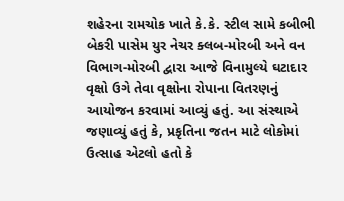શહેરના રામચોક ખાતે કે.કે. સ્ટીલ સામે કબીભી બેકરી પાસેમ યુર નેચર ક્લબ-મોરબી અને વન વિભાગ-મોરબી દ્વારા આજે વિનામુલ્યે ઘટાદાર વૃક્ષો ઉગે તેવા વૃક્ષોના રોપાના વિતરણનું આયોજન કરવામાં આવ્યું હતું. આ સંસ્થાએ જણાવ્યું હતું કે, પ્રકૃતિના જતન માટે લોકોમાં ઉત્સાહ એટલો હતો કે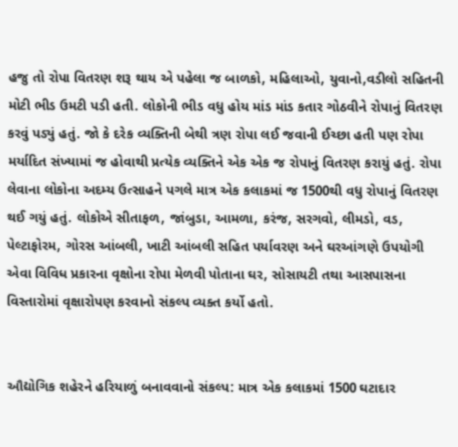હજુ તો રોપા વિતરણ શરૂ થાય એ પહેલા જ બાળકો, મહિલાઓ, યુવાનો,વડીલો સહિતની મોટી ભીડ ઉમટી પડી હતી. લોકોની ભીડ વધુ હોય માંડ માંડ કતાર ગોઠવીને રોપાનું વિતરણ કરવું પડ્યું હતું. જો કે દરેક વ્યક્તિની બેથી ત્રણ રોપા લઈ જવાની ઈચ્છા હતી પણ રોપા મર્યાદિત સંખ્યામાં જ હોવાથી પ્રત્યેક વ્યક્તિને એક એક જ રોપાનું વિતરણ કરાયું હતું. રોપા લેવાના લોકોના અદમ્ય ઉત્સાહને પગલે માત્ર એક કલાકમાં જ 1500થી વધુ રોપાનું વિતરણ થઈ ગયું હતું. લોકોએ સીતાફળ, જાંબુડા, આમળા, કરંજ, સરગવો, લીમડો, વડ, પેલ્ટાફોરમ, ગોરસ આંબલી, ખાટી આંબલી સહિત પર્યાવરણ અને ઘરઆંગણે ઉપયોગી એવા વિવિધ પ્રકારના વૃક્ષોના રોપા મેળવી પોતાના ઘર, સોસાયટી તથા આસપાસના વિસ્તારોમાં વૃક્ષારોપણ કરવાનો સંકલ્પ વ્યક્ત કર્યો હતો.


ઔદ્યોગિક શહેરને હરિયાળું બનાવવાનો સંકલ્પ: માત્ર એક કલાકમાં 1500 ઘટાદાર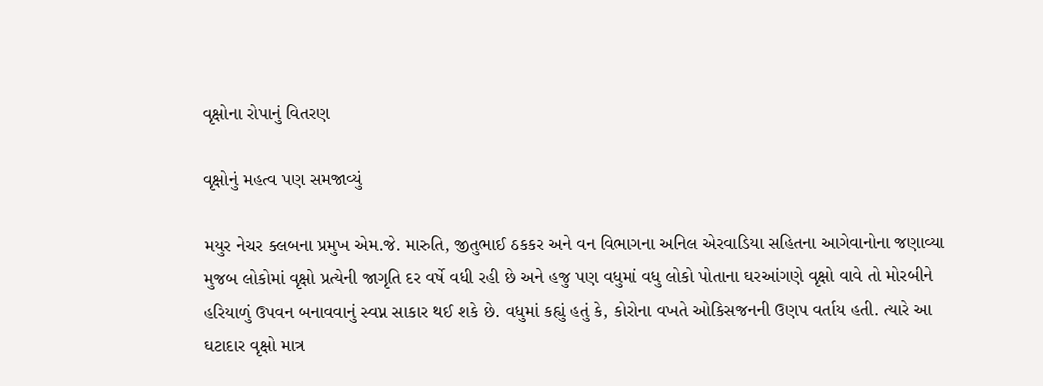વૃક્ષોના રોપાનું વિતરણ

વૃક્ષોનું મહત્વ પણ સમજાવ્યું

મયુર નેચર ક્લબના પ્રમુખ એમ.જે. મારુતિ, જીતુભાઈ ઠકકર અને વન વિભાગના અનિલ એરવાડિયા સહિતના આગેવાનોના જણાવ્યા મુજબ લોકોમાં વૃક્ષો પ્રત્યેની જાગૃતિ દર વર્ષે વધી રહી છે અને હજુ પણ વધુમાં વધુ લોકો પોતાના ઘરઆંગણે વૃક્ષો વાવે તો મોરબીને હરિયાળું ઉપવન બનાવવાનું સ્વપ્ન સાકાર થઈ શકે છે. વધુમાં કહ્યું હતું કે, કોરોના વખતે ઓકિસજનની ઉણપ વર્તાય હતી. ત્યારે આ ઘટાદાર વૃક્ષો માત્ર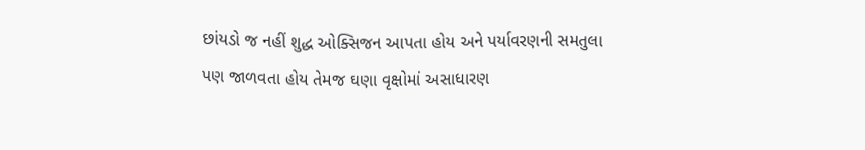છાંયડો જ નહીં શુદ્ધ ઓક્સિજન આપતા હોય અને પર્યાવરણની સમતુલા પણ જાળવતા હોય તેમજ ઘણા વૃક્ષોમાં અસાધારણ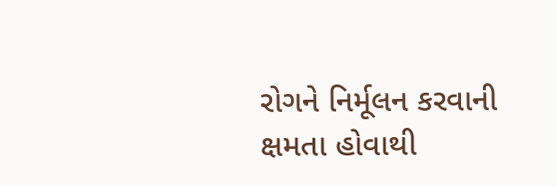રોગને નિર્મૂલન કરવાની ક્ષમતા હોવાથી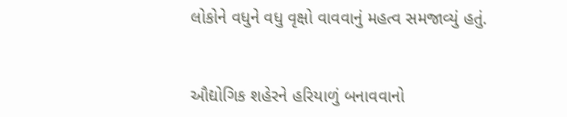લોકોને વધુને વધુ વૃક્ષો વાવવાનું મહત્વ સમજાવ્યું હતું.


ઔદ્યોગિક શહેરને હરિયાળું બનાવવાનો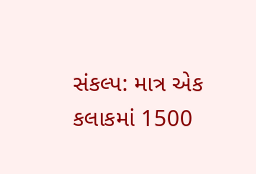સંકલ્પ: માત્ર એક કલાકમાં 1500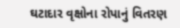ઘટાદાર વૃક્ષોના રોપાનું વિતરણ